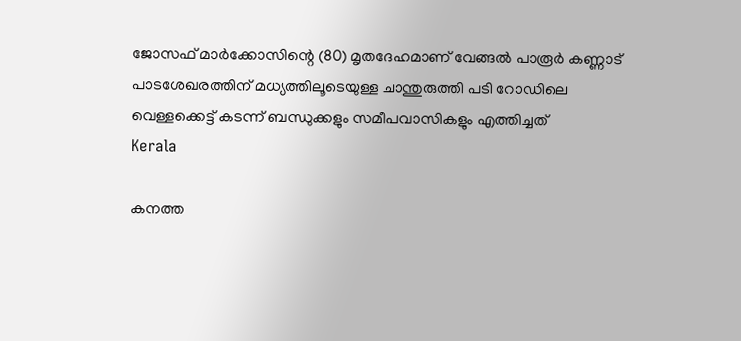ജോസഫ് മാര്‍ക്കോസിന്റെ (80) മൃതദേഹമാണ് വേങ്ങല്‍ പാരൂര്‍ കണ്ണാട് പാടശേഖരത്തിന് മധ്യത്തിലൂടെയുള്ള ചാന്തുരുത്തി പടി റോഡിലെ വെള്ളക്കെട്ട് കടന്ന് ബന്ധുക്കളും സമീപവാസികളും എത്തിച്ചത്
Kerala

കനത്ത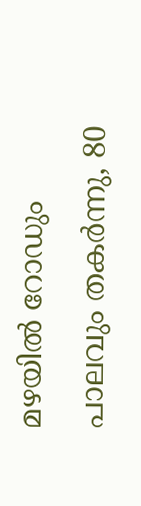മഴയില്‍ റോഡും പാലവും തകര്‍ന്നു, 80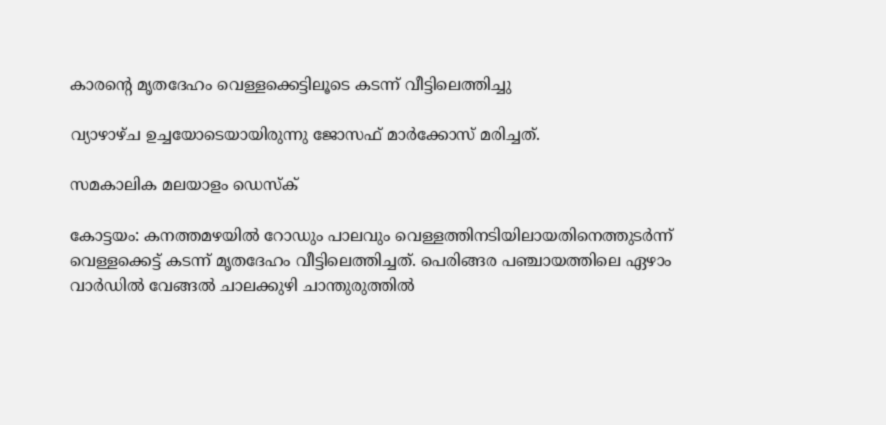കാരന്റെ മൃതദേഹം വെള്ളക്കെട്ടിലൂടെ കടന്ന് വീട്ടിലെത്തിച്ചു

വ്യാഴാഴ്ച ഉച്ചയോടെയായിരുന്നു ജോസഫ് മാര്‍ക്കോസ് മരിച്ചത്.

സമകാലിക മലയാളം ഡെസ്ക്

കോട്ടയം: കനത്തമഴയില്‍ റോഡും പാലവും വെള്ളത്തിനടിയിലായതിനെത്തുടര്‍ന്ന് വെള്ളക്കെട്ട് കടന്ന് മൃതദേഹം വീട്ടിലെത്തിച്ചത്. പെരിങ്ങര പഞ്ചായത്തിലെ ഏഴാം വാര്‍ഡില്‍ വേങ്ങല്‍ ചാലക്കുഴി ചാന്തുരുത്തില്‍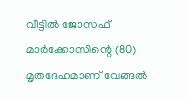വീട്ടില്‍ ജോസഫ് മാര്‍ക്കോസിന്റെ (80) മൃതദേഹമാണ് വേങ്ങല്‍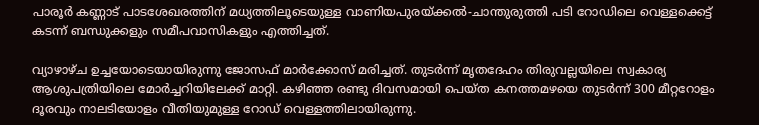പാരൂര്‍ കണ്ണാട് പാടശേഖരത്തിന് മധ്യത്തിലൂടെയുള്ള വാണിയപുരയ്ക്കല്‍-ചാന്തുരുത്തി പടി റോഡിലെ വെള്ളക്കെട്ട് കടന്ന് ബന്ധുക്കളും സമീപവാസികളും എത്തിച്ചത്.

വ്യാഴാഴ്ച ഉച്ചയോടെയായിരുന്നു ജോസഫ് മാര്‍ക്കോസ് മരിച്ചത്. തുടര്‍ന്ന് മൃതദേഹം തിരുവല്ലയിലെ സ്വകാര്യ ആശുപത്രിയിലെ മോര്‍ച്ചറിയിലേക്ക് മാറ്റി. കഴിഞ്ഞ രണ്ടു ദിവസമായി പെയ്ത കനത്തമഴയെ തുടര്‍ന്ന് 300 മീറ്ററോളം ദൂരവും നാലടിയോളം വീതിയുമുള്ള റോഡ് വെള്ളത്തിലായിരുന്നു.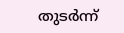തുടര്‍ന്ന്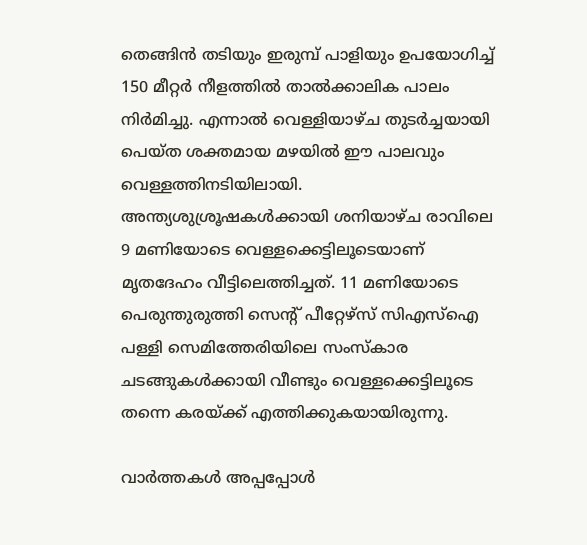തെങ്ങിന്‍ തടിയും ഇരുമ്പ് പാളിയും ഉപയോഗിച്ച് 150 മീറ്റര്‍ നീളത്തില്‍ താല്‍ക്കാലിക പാലം നിര്‍മിച്ചു. എന്നാല്‍ വെള്ളിയാഴ്ച തുടര്‍ച്ചയായി പെയ്ത ശക്തമായ മഴയില്‍ ഈ പാലവും വെള്ളത്തിനടിയിലായി. അന്ത്യശുശ്രൂഷകള്‍ക്കായി ശനിയാഴ്ച രാവിലെ 9 മണിയോടെ വെള്ളക്കെട്ടിലൂടെയാണ് മൃതദേഹം വീട്ടിലെത്തിച്ചത്. 11 മണിയോടെ പെരുന്തുരുത്തി സെന്റ് പീറ്റേഴ്‌സ് സിഎസ്‌ഐ പള്ളി സെമിത്തേരിയിലെ സംസ്‌കാര ചടങ്ങുകള്‍ക്കായി വീണ്ടും വെള്ളക്കെട്ടിലൂടെ തന്നെ കരയ്ക്ക് എത്തിക്കുകയായിരുന്നു.

വാര്‍ത്തകള്‍ അപ്പപ്പോള്‍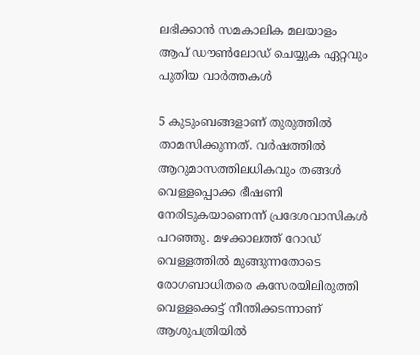ലഭിക്കാന്‍ സമകാലിക മലയാളം ആപ് ഡൗണ്‍ലോഡ് ചെയ്യുക ഏറ്റവും പുതിയ വാര്‍ത്തകള്‍

5 കുടുംബങ്ങളാണ് തുരുത്തില്‍ താമസിക്കുന്നത്. വര്‍ഷത്തില്‍ ആറുമാസത്തിലധികവും തങ്ങള്‍ വെള്ളപ്പൊക്ക ഭീഷണി നേരിടുകയാണെന്ന് പ്രദേശവാസികള്‍ പറഞ്ഞു. മഴക്കാലത്ത് റോഡ് വെള്ളത്തില്‍ മുങ്ങുന്നതോടെ രോഗബാധിതരെ കസേരയിലിരുത്തി വെള്ളക്കെട്ട് നീന്തിക്കടന്നാണ് ആശുപത്രിയില്‍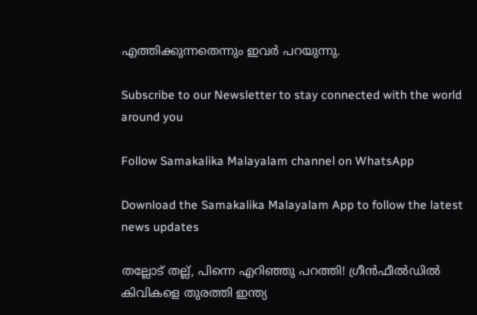എത്തിക്കുന്നതെന്നും ഇവര്‍ പറയുന്നു.

Subscribe to our Newsletter to stay connected with the world around you

Follow Samakalika Malayalam channel on WhatsApp

Download the Samakalika Malayalam App to follow the latest news updates

തല്ലോട് തല്ല്, പിന്നെ എറിഞ്ഞു പറത്തി! ഗ്രീന്‍ഫീല്‍ഡില്‍ കിവികളെ തുരത്തി ഇന്ത്യ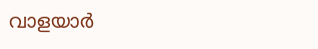വാളയാര്‍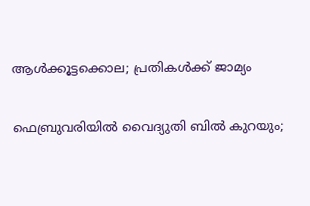ആള്‍ക്കൂട്ടക്കൊല; പ്രതികള്‍ക്ക് ജാമ്യം

ഫെബ്രുവരിയില്‍ വൈദ്യുതി ബില്‍ കുറയും;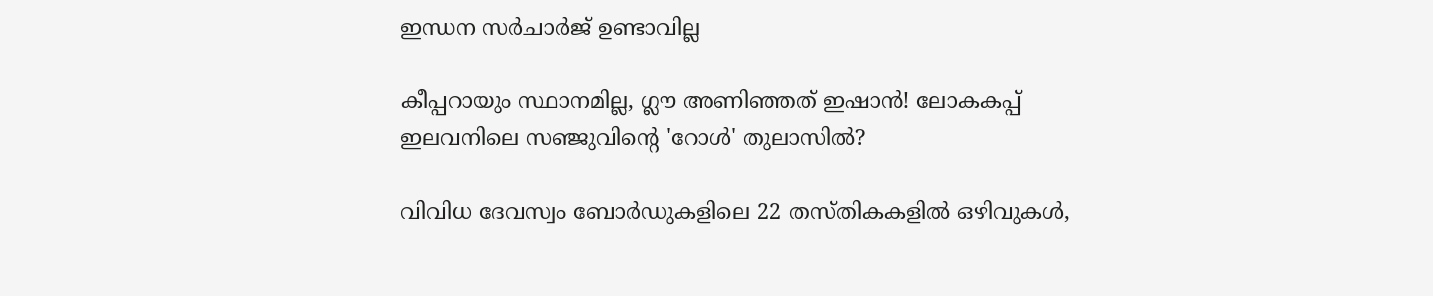ഇന്ധന സര്‍ചാര്‍ജ് ഉണ്ടാവില്ല

കീപ്പറായും സ്ഥാനമില്ല, ഗ്ലൗ അണിഞ്ഞത് ഇഷാൻ! ലോകകപ്പ് ഇലവനിലെ സഞ്ജുവിന്റെ 'റോൾ' തുലാസിൽ?

വിവിധ ദേവസ്വം ബോർഡുകളിലെ 22 തസ്തികകളിൽ ഒഴിവുകൾ,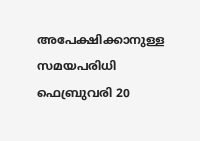അപേക്ഷിക്കാനുള്ള സമയപരിധി ഫെബ്രുവരി 20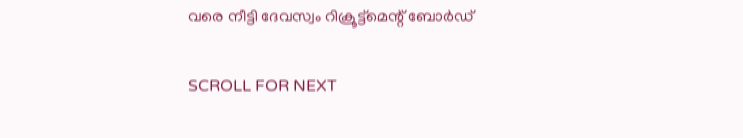വരെ നീട്ടി ദേവസ്വം റിക്രൂട്ട്മെന്റ് ബോർഡ്

SCROLL FOR NEXT